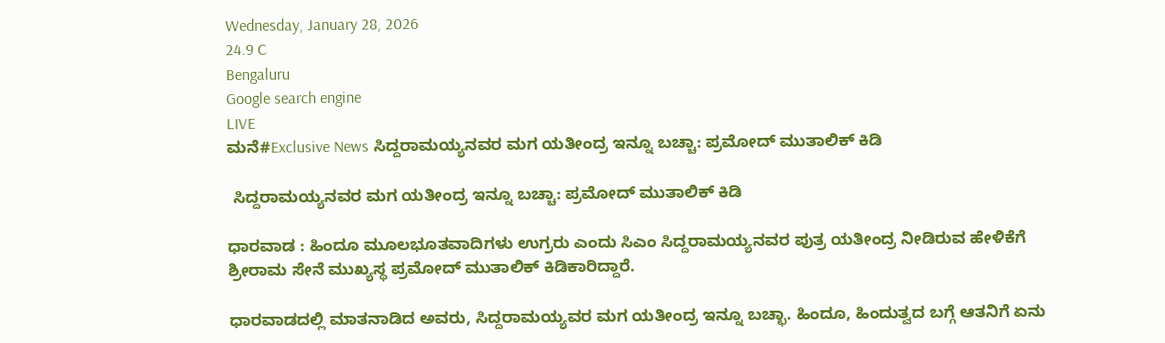Wednesday, January 28, 2026
24.9 C
Bengaluru
Google search engine
LIVE
ಮನೆ#Exclusive News ಸಿದ್ದರಾಮಯ್ಯನವರ ಮಗ ಯತೀಂದ್ರ ಇನ್ನೂ ಬಚ್ಚಾ: ಪ್ರಮೋದ್ ಮುತಾಲಿಕ್ ಕಿಡಿ

 ಸಿದ್ದರಾಮಯ್ಯನವರ ಮಗ ಯತೀಂದ್ರ ಇನ್ನೂ ಬಚ್ಚಾ: ಪ್ರಮೋದ್ ಮುತಾಲಿಕ್ ಕಿಡಿ

ಧಾರವಾಡ : ಹಿಂದೂ ಮೂಲಭೂತವಾದಿಗಳು ಉಗ್ರರು ಎಂದು ಸಿಎಂ ಸಿದ್ದರಾಮಯ್ಯನವರ ಪುತ್ರ ಯತೀಂದ್ರ ನೀಡಿರುವ ಹೇಳಿಕೆಗೆ ಶ್ರೀರಾಮ ಸೇನೆ ಮುಖ್ಯಸ್ಥ ಪ್ರಮೋದ್ ಮುತಾಲಿಕ್ ಕಿಡಿಕಾರಿದ್ದಾರೆ.

ಧಾರವಾಡದಲ್ಲಿ ಮಾತನಾಡಿದ ಅವರು, ಸಿದ್ದರಾಮಯ್ಯವರ ಮಗ ಯತೀಂದ್ರ ಇನ್ನೂ ಬಚ್ಛಾ. ಹಿಂದೂ, ಹಿಂದುತ್ವದ ಬಗ್ಗೆ ಆತನಿಗೆ ಏನು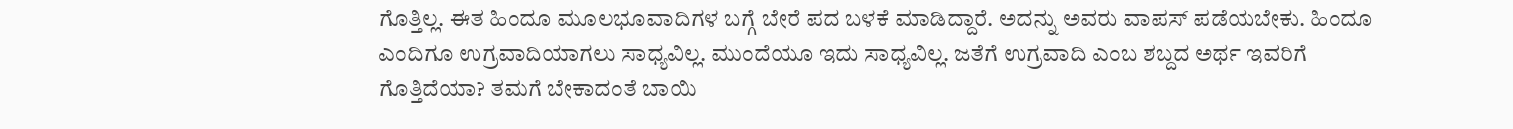ಗೊತ್ತಿಲ್ಲ. ಈತ ಹಿಂದೂ ಮೂಲಭೂವಾದಿಗಳ ಬಗ್ಗೆ ಬೇರೆ ಪದ ಬಳಕೆ ಮಾಡಿದ್ದಾರೆ. ಅದನ್ನು ಅವರು ವಾಪಸ್ ಪಡೆಯಬೇಕು. ಹಿಂದೂ ಎಂದಿಗೂ ಉಗ್ರವಾದಿಯಾಗಲು ಸಾಧ್ಯವಿಲ್ಲ. ಮುಂದೆಯೂ ಇದು ಸಾಧ್ಯವಿಲ್ಲ. ಜತೆಗೆ ಉಗ್ರವಾದಿ ಎಂಬ ಶಬ್ದದ ಅರ್ಥ ಇವರಿಗೆ ಗೊತ್ತಿದೆಯಾ? ತಮಗೆ ಬೇಕಾದಂತೆ ಬಾಯಿ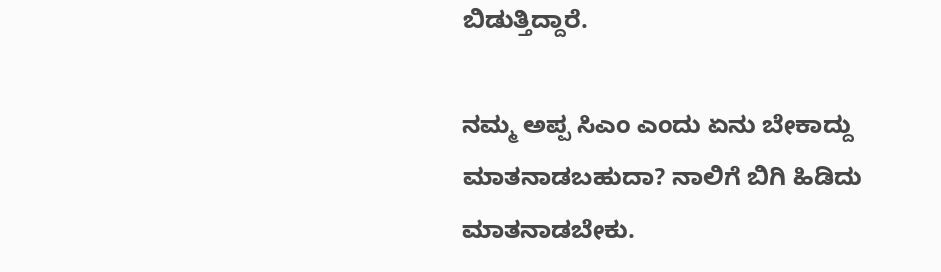ಬಿಡುತ್ತಿದ್ದಾರೆ.

ನಮ್ಮ ಅಪ್ಪ ಸಿಎಂ ಎಂದು ಏನು ಬೇಕಾದ್ದು ಮಾತನಾಡಬಹುದಾ? ನಾಲಿಗೆ ಬಿಗಿ ಹಿಡಿದು ಮಾತನಾಡಬೇಕು.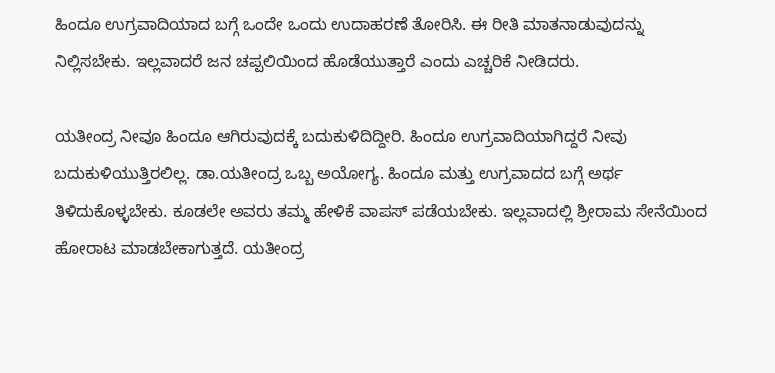ಹಿಂದೂ ಉಗ್ರವಾದಿಯಾದ ಬಗ್ಗೆ ಒಂದೇ ಒಂದು ಉದಾಹರಣೆ ತೋರಿಸಿ. ಈ ರೀತಿ ಮಾತನಾಡುವುದನ್ನು ನಿಲ್ಲಿಸಬೇಕು. ಇಲ್ಲವಾದರೆ ಜನ ಚಪ್ಪಲಿಯಿಂದ ಹೊಡೆಯುತ್ತಾರೆ ಎಂದು ಎಚ್ಚರಿಕೆ ನೀಡಿದರು.

ಯತೀಂದ್ರ ನೀವೂ ಹಿಂದೂ ಆಗಿರುವುದಕ್ಕೆ ಬದುಕುಳಿದಿದ್ದೀರಿ. ಹಿಂದೂ ಉಗ್ರವಾದಿಯಾಗಿದ್ದರೆ ನೀವು ಬದುಕುಳಿಯುತ್ತಿರಲಿಲ್ಲ. ಡಾ.ಯತೀಂದ್ರ ಒಬ್ಬ ಅಯೋಗ್ಯ. ಹಿಂದೂ ಮತ್ತು ಉಗ್ರವಾದದ ಬಗ್ಗೆ ಅರ್ಥ ತಿಳಿದುಕೊಳ್ಳಬೇಕು. ಕೂಡಲೇ ಅವರು ತಮ್ಮ ಹೇಳಿಕೆ ವಾಪಸ್ ಪಡೆಯಬೇಕು. ಇಲ್ಲವಾದಲ್ಲಿ ಶ್ರೀರಾಮ ಸೇನೆಯಿಂದ ಹೋರಾಟ ಮಾಡಬೇಕಾಗುತ್ತದೆ. ಯತೀಂದ್ರ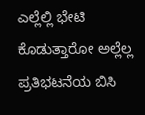ಎಲ್ಲೆಲ್ಲಿ ಭೇಟಿ ಕೊಡುತ್ತಾರೋ ಅಲ್ಲೆಲ್ಲ ಪ್ರತಿಭಟನೆಯ ಬಿಸಿ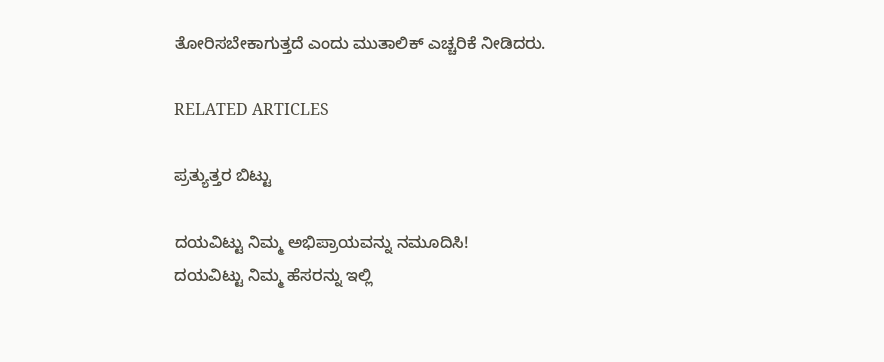ತೋರಿಸಬೇಕಾಗುತ್ತದೆ ಎಂದು ಮುತಾಲಿಕ್ ಎಚ್ಚರಿಕೆ ನೀಡಿದರು.

RELATED ARTICLES

ಪ್ರತ್ಯುತ್ತರ ಬಿಟ್ಟು

ದಯವಿಟ್ಟು ನಿಮ್ಮ ಅಭಿಪ್ರಾಯವನ್ನು ನಮೂದಿಸಿ!
ದಯವಿಟ್ಟು ನಿಮ್ಮ ಹೆಸರನ್ನು ಇಲ್ಲಿ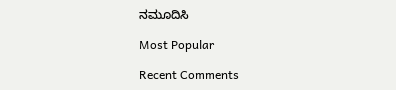ನಮೂದಿಸಿ

Most Popular

Recent Comments